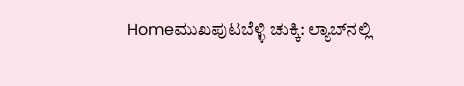Homeಮುಖಪುಟಬೆಳ್ಳಿ ಚುಕ್ಕಿ: ಲ್ಯಾಬ್‌ನಲ್ಲಿ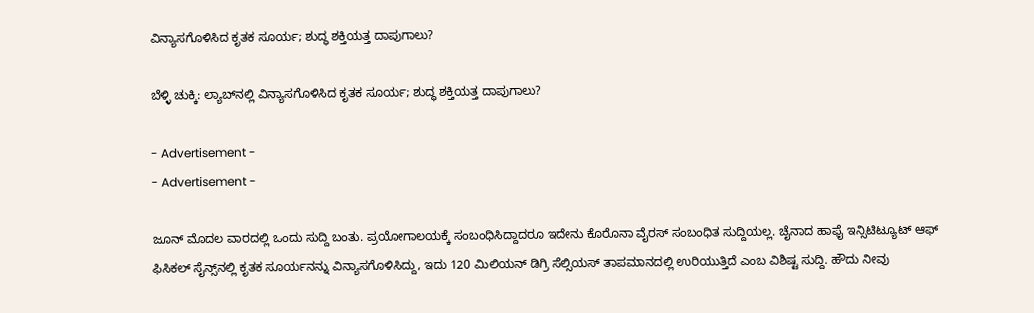ವಿನ್ಯಾಸಗೊಳಿಸಿದ ಕೃತಕ ಸೂರ್ಯ; ಶುದ್ಧ ಶಕ್ತಿಯತ್ತ ದಾಪುಗಾಲು?

ಬೆಳ್ಳಿ ಚುಕ್ಕಿ: ಲ್ಯಾಬ್‌ನಲ್ಲಿ ವಿನ್ಯಾಸಗೊಳಿಸಿದ ಕೃತಕ ಸೂರ್ಯ; ಶುದ್ಧ ಶಕ್ತಿಯತ್ತ ದಾಪುಗಾಲು?

- Advertisement -
- Advertisement -

ಜೂನ್ ಮೊದಲ ವಾರದಲ್ಲಿ ಒಂದು ಸುದ್ದಿ ಬಂತು. ಪ್ರಯೋಗಾಲಯಕ್ಕೆ ಸಂಬಂಧಿಸಿದ್ದಾದರೂ ಇದೇನು ಕೊರೊನಾ ವೈರಸ್ ಸಂಬಂಧಿತ ಸುದ್ದಿಯಲ್ಲ. ಚೈನಾದ ಹಾಫೈ ಇನ್ಸಿಟಿಟ್ಯೂಟ್ ಆಫ್ ಫಿಸಿಕಲ್ ಸೈನ್ಸ್‌ನಲ್ಲಿ ಕೃತಕ ಸೂರ್ಯನನ್ನು ವಿನ್ಯಾಸಗೊಳಿಸಿದ್ದು, ಇದು 120 ಮಿಲಿಯನ್ ಡಿಗ್ರಿ ಸೆಲ್ಸಿಯಸ್ ತಾಪಮಾನದಲ್ಲಿ ಉರಿಯುತ್ತಿದೆ ಎಂಬ ವಿಶಿಷ್ಟ ಸುದ್ದಿ. ಹೌದು ನೀವು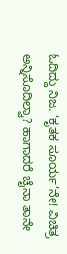ಓದಿದ್ದು ನಿಜ. ‘ಕೃತಕ ಸೂರ್ಯ’ನೇ! ವಿಚಿತ್ರ ಅನ್ನಿಸೊದಿಲ್ವಾ? ಹಾಗಾದರೆ ಚೈನಾ ತಾನೇ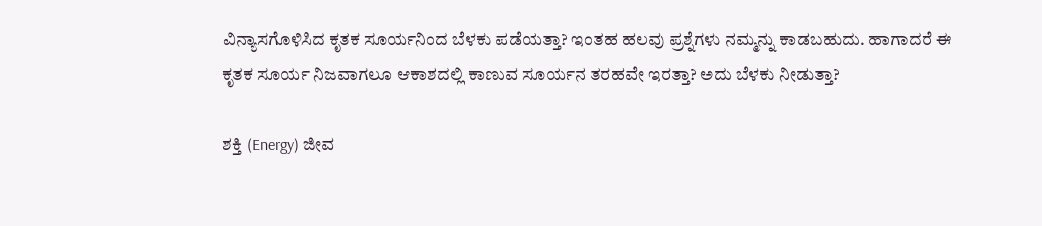ವಿನ್ಯಾಸಗೊಳಿಸಿದ ಕೃತಕ ಸೂರ್ಯನಿಂದ ಬೆಳಕು ಪಡೆಯತ್ತಾ? ಇಂತಹ ಹಲವು ಪ್ರಶ್ನೆಗಳು ನಮ್ಮನ್ನು ಕಾಡಬಹುದು. ಹಾಗಾದರೆ ಈ ಕೃತಕ ಸೂರ್ಯ ನಿಜವಾಗಲೂ ಆಕಾಶದಲ್ಲಿ ಕಾಣುವ ಸೂರ್ಯನ ತರಹವೇ ಇರತ್ತಾ? ಅದು ಬೆಳಕು ನೀಡುತ್ತಾ?

ಶಕ್ತಿ (Energy) ಜೀವ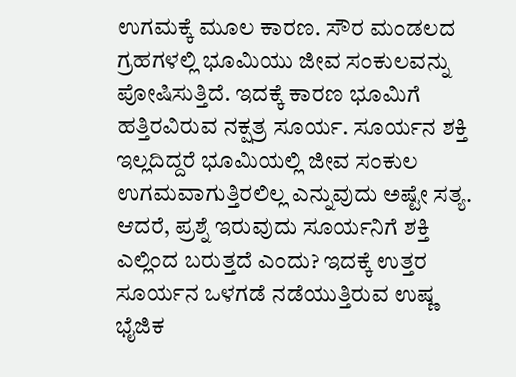ಉಗಮಕ್ಕೆ ಮೂಲ ಕಾರಣ. ಸೌರ ಮಂಡಲದ ಗ್ರಹಗಳಲ್ಲಿ ಭೂಮಿಯು ಜೀವ ಸಂಕುಲವನ್ನು ಪೋಷಿಸುತ್ತಿದೆ. ಇದಕ್ಕೆ ಕಾರಣ ಭೂಮಿಗೆ ಹತ್ತಿರವಿರುವ ನಕ್ಷತ್ರ ಸೂರ್ಯ. ಸೂರ್ಯನ ಶಕ್ತಿ ಇಲ್ಲದಿದ್ದರೆ ಭೂಮಿಯಲ್ಲಿ ಜೀವ ಸಂಕುಲ ಉಗಮವಾಗುತ್ತಿರಲಿಲ್ಲ ಎನ್ನುವುದು ಅಷ್ಟೇ ಸತ್ಯ. ಆದರೆ, ಪ್ರಶ್ನೆ ಇರುವುದು ಸೂರ್ಯನಿಗೆ ಶಕ್ತಿ ಎಲ್ಲಿಂದ ಬರುತ್ತದೆ ಎಂದು? ಇದಕ್ಕೆ ಉತ್ತರ ಸೂರ್ಯನ ಒಳಗಡೆ ನಡೆಯುತ್ತಿರುವ ಉಷ್ಣ ಭೈಜಿಕ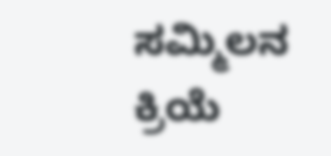ಸಮ್ಮಿಲನ ಕ್ರಿಯೆ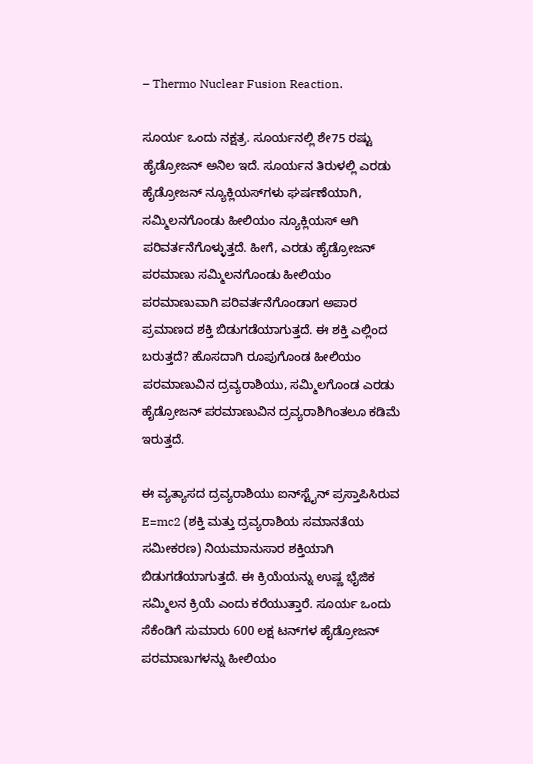– Thermo Nuclear Fusion Reaction.

ಸೂರ್ಯ ಒಂದು ನಕ್ಷತ್ರ. ಸೂರ್ಯನಲ್ಲಿ ಶೇ75 ರಷ್ಟು ಹೈಡ್ರೋಜನ್ ಅನಿಲ ಇದೆ. ಸೂರ್ಯನ ತಿರುಳಲ್ಲಿ ಎರಡು ಹೈಡ್ರೋಜನ್ ನ್ಯೂಕ್ಲಿಯಸ್‌ಗಳು ಘರ್ಷಣೆಯಾಗಿ, ಸಮ್ಮಿಲನಗೊಂಡು ಹೀಲಿಯಂ ನ್ಯೂಕ್ಲಿಯಸ್ ಆಗಿ ಪರಿವರ್ತನೆಗೊಳ್ಳುತ್ತದೆ. ಹೀಗೆ, ಎರಡು ಹೈಡ್ರೋಜನ್ ಪರಮಾಣು ಸಮ್ಮಿಲನಗೊಂಡು ಹೀಲಿಯಂ ಪರಮಾಣುವಾಗಿ ಪರಿವರ್ತನೆಗೊಂಡಾಗ ಅಪಾರ ಪ್ರಮಾಣದ ಶಕ್ತಿ ಬಿಡುಗಡೆಯಾಗುತ್ತದೆ. ಈ ಶಕ್ತಿ ಎಲ್ಲಿಂದ ಬರುತ್ತದೆ? ಹೊಸದಾಗಿ ರೂಪುಗೊಂಡ ಹೀಲಿಯಂ ಪರಮಾಣುವಿನ ದ್ರವ್ಯರಾಶಿಯು, ಸಮ್ಮಿಲಗೊಂಡ ಎರಡು ಹೈಡ್ರೋಜನ್ ಪರಮಾಣುವಿನ ದ್ರವ್ಯರಾಶಿಗಿಂತಲೂ ಕಡಿಮೆ ಇರುತ್ತದೆ.

ಈ ವ್ಯತ್ಯಾಸದ ದ್ರವ್ಯರಾಶಿಯು ಐನ್‌ಸ್ಟೈನ್ ಪ್ರಸ್ತಾಪಿಸಿರುವ E=mc2 (ಶಕ್ತಿ ಮತ್ತು ದ್ರವ್ಯರಾಶಿಯ ಸಮಾನತೆಯ ಸಮೀಕರಣ) ನಿಯಮಾನುಸಾರ ಶಕ್ತಿಯಾಗಿ ಬಿಡುಗಡೆಯಾಗುತ್ತದೆ. ಈ ಕ್ರಿಯೆಯನ್ನು ಉಷ್ಣ ಭೈಜಿಕ ಸಮ್ಮಿಲನ ಕ್ರಿಯೆ ಎಂದು ಕರೆಯುತ್ತಾರೆ. ಸೂರ್ಯ ಒಂದು ಸೆಕೆಂಡಿಗೆ ಸುಮಾರು 600 ಲಕ್ಷ ಟನ್‌ಗಳ ಹೈಡ್ರೋಜನ್ ಪರಮಾಣುಗಳನ್ನು ಹೀಲಿಯಂ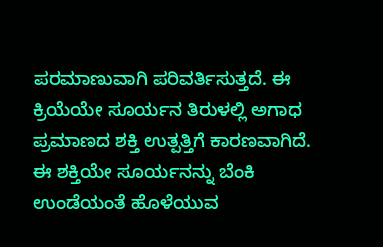ಪರಮಾಣುವಾಗಿ ಪರಿವರ್ತಿಸುತ್ತದೆ. ಈ ಕ್ರಿಯೆಯೇ ಸೂರ್ಯನ ತಿರುಳಲ್ಲಿ ಅಗಾಧ ಪ್ರಮಾಣದ ಶಕ್ತಿ ಉತ್ಪತ್ತಿಗೆ ಕಾರಣವಾಗಿದೆ. ಈ ಶಕ್ತಿಯೇ ಸೂರ್ಯನನ್ನು ಬೆಂಕಿ ಉಂಡೆಯಂತೆ ಹೊಳೆಯುವ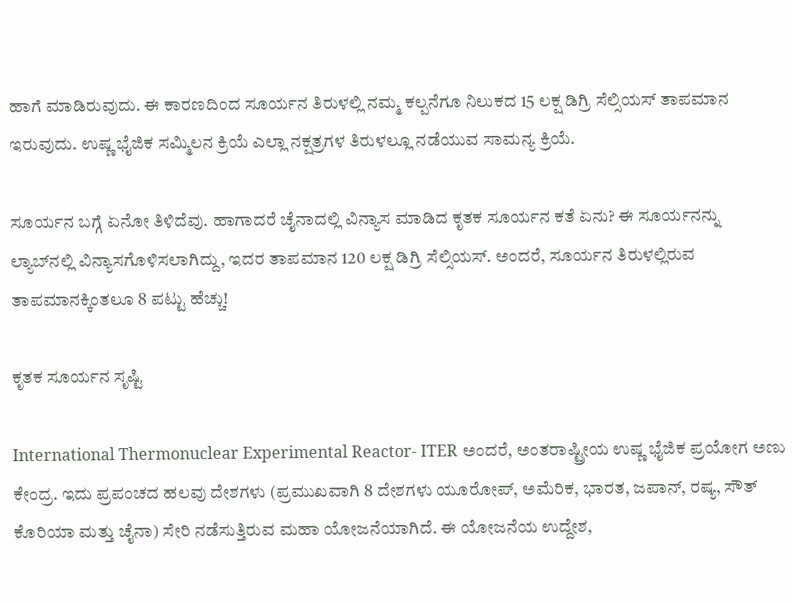ಹಾಗೆ ಮಾಡಿರುವುದು. ಈ ಕಾರಣದಿಂದ ಸೂರ್ಯನ ತಿರುಳಲ್ಲಿ ನಮ್ಮ ಕಲ್ಪನೆಗೂ ನಿಲುಕದ 15 ಲಕ್ಷ ಡಿಗ್ರಿ ಸೆಲ್ಸಿಯಸ್ ತಾಪಮಾನ ಇರುವುದು. ಉಷ್ಣ ಭೈಜಿಕ ಸಮ್ಮಿಲನ ಕ್ರಿಯೆ ಎಲ್ಲಾ ನಕ್ಷತ್ರಗಳ ತಿರುಳಲ್ಲೂ ನಡೆಯುವ ಸಾಮನ್ಯ ಕ್ರಿಯೆ.

ಸೂರ್ಯನ ಬಗ್ಗೆ ಏನೋ ತಿಳಿದೆವು. ಹಾಗಾದರೆ ಚೈನಾದಲ್ಲಿ ವಿನ್ಯಾಸ ಮಾಡಿದ ಕೃತಕ ಸೂರ್ಯನ ಕತೆ ಏನು? ಈ ಸೂರ್ಯನನ್ನು ಲ್ಯಾಬ್‌ನಲ್ಲಿ ವಿನ್ಯಾಸಗೊಳಿಸಲಾಗಿದ್ದು, ಇದರ ತಾಪಮಾನ 120 ಲಕ್ಷ ಡಿಗ್ರಿ ಸೆಲ್ಸಿಯಸ್. ಅಂದರೆ, ಸೂರ್ಯನ ತಿರುಳಲ್ಲಿರುವ ತಾಪಮಾನಕ್ಕಿಂತಲೂ 8 ಪಟ್ಟು ಹೆಚ್ಚು!

ಕೃತಕ ಸೂರ್ಯನ ಸೃಷ್ಟಿ

International Thermonuclear Experimental Reactor- ITER ಅಂದರೆ, ಅಂತರಾಷ್ಟ್ರೀಯ ಉಷ್ಣ ಭೈಜಿಕ ಪ್ರಯೋಗ ಅಣು ಕೇಂದ್ರ. ಇದು ಪ್ರಪಂಚದ ಹಲವು ದೇಶಗಳು (ಪ್ರಮುಖವಾಗಿ 8 ದೇಶಗಳು ಯೂರೋಪ್, ಅಮೆರಿಕ, ಭಾರತ, ಜಪಾನ್, ರಷ್ಯ, ಸೌತ್ ಕೊರಿಯಾ ಮತ್ತು ಚೈನಾ) ಸೇರಿ ನಡೆಸುತ್ತಿರುವ ಮಹಾ ಯೋಜನೆಯಾಗಿದೆ. ಈ ಯೋಜನೆಯ ಉದ್ದೇಶ,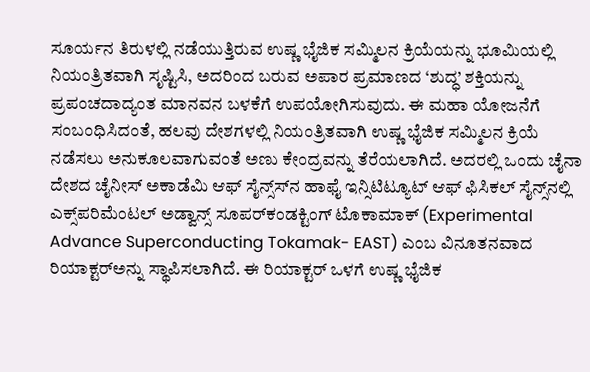ಸೂರ್ಯನ ತಿರುಳಲ್ಲಿ ನಡೆಯುತ್ತಿರುವ ಉಷ್ಣ ಭೈಜಿಕ ಸಮ್ಮಿಲನ ಕ್ರಿಯೆಯನ್ನು ಭೂಮಿಯಲ್ಲಿ ನಿಯಂತ್ರಿತವಾಗಿ ಸೃಷ್ಟಿಸಿ, ಅದರಿಂದ ಬರುವ ಅಪಾರ ಪ್ರಮಾಣದ ‘ಶುದ್ಧ’ ಶಕ್ತಿಯನ್ನು ಪ್ರಪಂಚದಾದ್ಯಂತ ಮಾನವನ ಬಳಕೆಗೆ ಉಪಯೋಗಿಸುವುದು. ಈ ಮಹಾ ಯೋಜನೆಗೆ ಸಂಬಂಧಿಸಿದಂತೆ, ಹಲವು ದೇಶಗಳಲ್ಲಿ ನಿಯಂತ್ರಿತವಾಗಿ ಉಷ್ಣ ಭೈಜಿಕ ಸಮ್ಮಿಲನ ಕ್ರಿಯೆ ನಡೆಸಲು ಅನುಕೂಲವಾಗುವಂತೆ ಅಣು ಕೇಂದ್ರವನ್ನು ತೆರೆಯಲಾಗಿದೆ. ಅದರಲ್ಲಿ ಒಂದು ಚೈನಾ ದೇಶದ ಚೈನೀಸ್ ಅಕಾಡೆಮಿ ಆಫ್ ಸೈನ್ಸ್‌ಸ್‌ನ ಹಾಫೈ ಇನ್ಸಿಟಿಟ್ಯೂಟ್ ಆಫ್ ಫಿಸಿಕಲ್ ಸೈನ್ಸ್‌ನಲ್ಲಿ ಎಕ್ಸ್‌ಪರಿಮೆಂಟಲ್ ಅಡ್ವಾನ್ಸ್ ಸೂಪರ್‌ಕಂಡಕ್ಟಿಂಗ್ ಟೊಕಾಮಾಕ್ (Experimental Advance Superconducting Tokamak- EAST) ಎಂಬ ವಿನೂತನವಾದ ರಿಯಾಕ್ಟರ್‌ಅನ್ನು ಸ್ಥಾಪಿಸಲಾಗಿದೆ. ಈ ರಿಯಾಕ್ಟರ್ ಒಳಗೆ ಉಷ್ಣ ಭೈಜಿಕ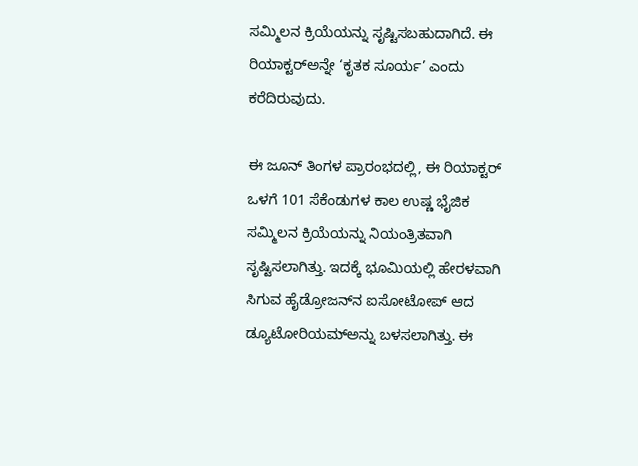ಸಮ್ಮಿಲನ ಕ್ರಿಯೆಯನ್ನು ಸೃಷ್ಟಿಸಬಹುದಾಗಿದೆ. ಈ ರಿಯಾಕ್ಟರ್‌ಅನ್ನೇ ‘ಕೃತಕ ಸೂರ್ಯ’ ಎಂದು ಕರೆದಿರುವುದು.

ಈ ಜೂನ್ ತಿಂಗಳ ಪ್ರಾರಂಭದಲ್ಲಿ, ಈ ರಿಯಾಕ್ಟರ್ ಒಳಗೆ 101 ಸೆಕೆಂಡುಗಳ ಕಾಲ ಉಷ್ಣ ಭೈಜಿಕ ಸಮ್ಮಿಲನ ಕ್ರಿಯೆಯನ್ನು ನಿಯಂತ್ರಿತವಾಗಿ ಸೃಷ್ಟಿಸಲಾಗಿತ್ತು. ಇದಕ್ಕೆ ಭೂಮಿಯಲ್ಲಿ ಹೇರಳವಾಗಿ ಸಿಗುವ ಹೈಡ್ರೋಜನ್‌ನ ಐಸೋಟೋಪ್ ಆದ ಡ್ಯೂಟೋರಿಯಮ್‌ಅನ್ನು ಬಳಸಲಾಗಿತ್ತು. ಈ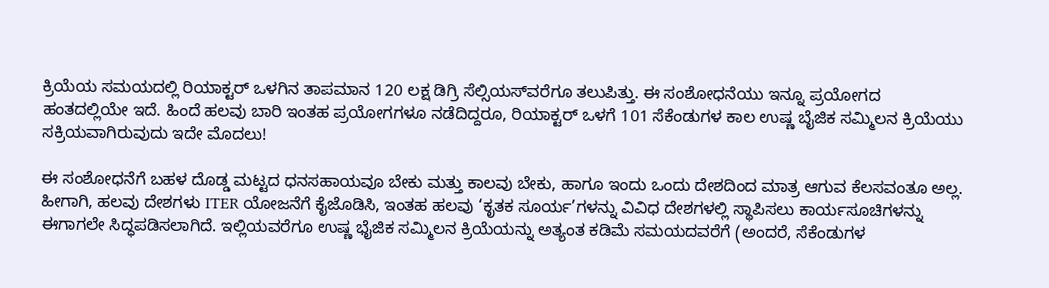ಕ್ರಿಯೆಯ ಸಮಯದಲ್ಲಿ ರಿಯಾಕ್ಟರ್ ಒಳಗಿನ ತಾಪಮಾನ 120 ಲಕ್ಷ ಡಿಗ್ರಿ ಸೆಲ್ಸಿಯಸ್‌ವರೆಗೂ ತಲುಪಿತ್ತು. ಈ ಸಂಶೋಧನೆಯು ಇನ್ನೂ ಪ್ರಯೋಗದ ಹಂತದಲ್ಲಿಯೇ ಇದೆ. ಹಿಂದೆ ಹಲವು ಬಾರಿ ಇಂತಹ ಪ್ರಯೋಗಗಳೂ ನಡೆದಿದ್ದರೂ, ರಿಯಾಕ್ಟರ್ ಒಳಗೆ 101 ಸೆಕೆಂಡುಗಳ ಕಾಲ ಉಷ್ಣ ಬೈಜಿಕ ಸಮ್ಮಿಲನ ಕ್ರಿಯೆಯು ಸಕ್ರಿಯವಾಗಿರುವುದು ಇದೇ ಮೊದಲು!

ಈ ಸಂಶೋಧನೆಗೆ ಬಹಳ ದೊಡ್ಡ ಮಟ್ಟದ ಧನಸಹಾಯವೂ ಬೇಕು ಮತ್ತು ಕಾಲವು ಬೇಕು, ಹಾಗೂ ಇಂದು ಒಂದು ದೇಶದಿಂದ ಮಾತ್ರ ಆಗುವ ಕೆಲಸವಂತೂ ಅಲ್ಲ. ಹೀಗಾಗಿ, ಹಲವು ದೇಶಗಳು ITER ಯೋಜನೆಗೆ ಕೈಜೊಡಿಸಿ, ಇಂತಹ ಹಲವು ‘ಕೃತಕ ಸೂರ್ಯ’ಗಳನ್ನು ವಿವಿಧ ದೇಶಗಳಲ್ಲಿ ಸ್ಥಾಪಿಸಲು ಕಾರ್ಯಸೂಚಿಗಳನ್ನು ಈಗಾಗಲೇ ಸಿದ್ಧಪಡಿಸಲಾಗಿದೆ. ಇಲ್ಲಿಯವರೆಗೂ ಉಷ್ಣ ಭೈಜಿಕ ಸಮ್ಮಿಲನ ಕ್ರಿಯೆಯನ್ನು ಅತ್ಯಂತ ಕಡಿಮೆ ಸಮಯದವರೆಗೆ (ಅಂದರೆ, ಸೆಕೆಂಡುಗಳ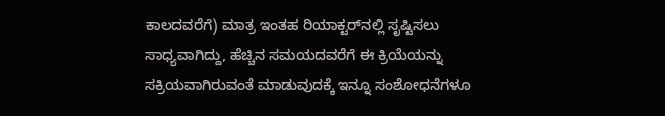ಕಾಲದವರೆಗೆ) ಮಾತ್ರ ಇಂತಹ ರಿಯಾಕ್ಟರ್‌ನಲ್ಲಿ ಸೃಷ್ಟಿಸಲು ಸಾಧ್ಯವಾಗಿದ್ದು, ಹೆಚ್ಚಿನ ಸಮಯದವರೆಗೆ ಈ ಕ್ರಿಯೆಯನ್ನು ಸಕ್ರಿಯವಾಗಿರುವಂತೆ ಮಾಡುವುದಕ್ಕೆ ಇನ್ನೂ ಸಂಶೋಧನೆಗಳೂ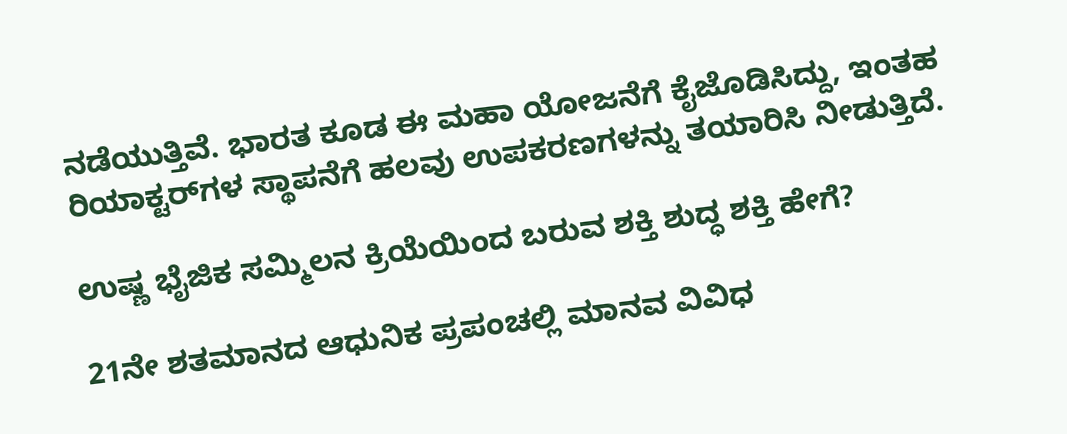ನಡೆಯುತ್ತಿವೆ. ಭಾರತ ಕೂಡ ಈ ಮಹಾ ಯೋಜನೆಗೆ ಕೈಜೊಡಿಸಿದ್ದು, ಇಂತಹ ರಿಯಾಕ್ಟರ್‌ಗಳ ಸ್ಥಾಪನೆಗೆ ಹಲವು ಉಪಕರಣಗಳನ್ನು ತಯಾರಿಸಿ ನೀಡುತ್ತಿದೆ.

ಉಷ್ಣ ಭೈಜಿಕ ಸಮ್ಮಿಲನ ಕ್ರಿಯೆಯಿಂದ ಬರುವ ಶಕ್ತಿ ಶುದ್ಧ ಶಕ್ತಿ ಹೇಗೆ?

21ನೇ ಶತಮಾನದ ಆಧುನಿಕ ಪ್ರಪಂಚಲ್ಲಿ ಮಾನವ ವಿವಿಧ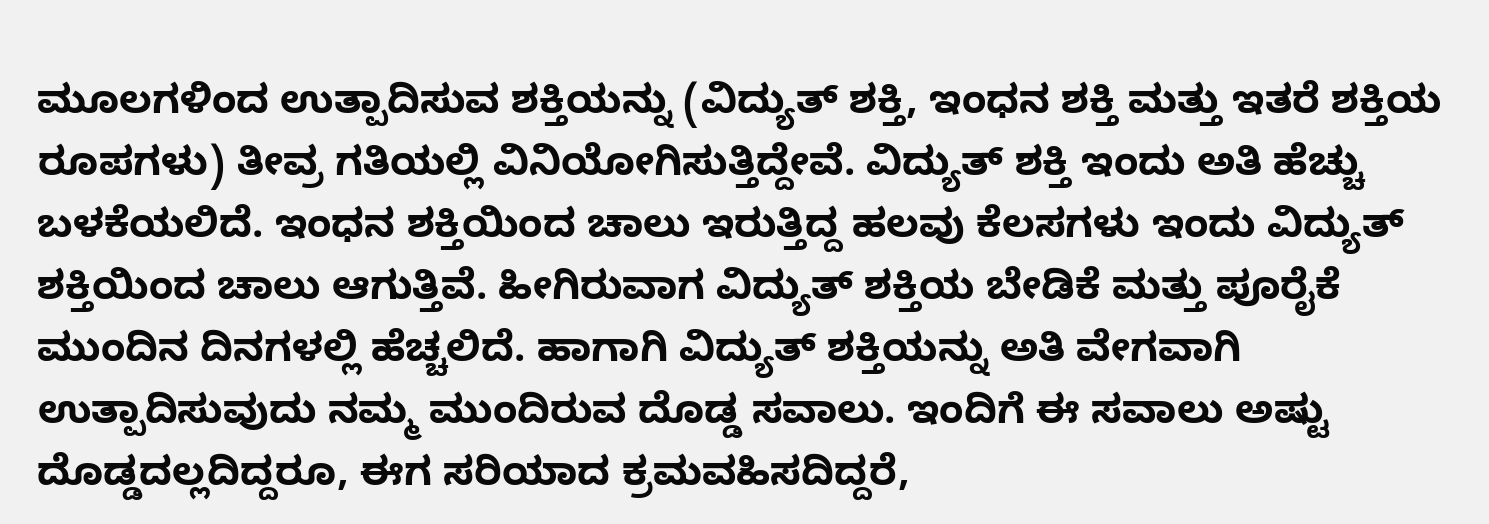ಮೂಲಗಳಿಂದ ಉತ್ಪಾದಿಸುವ ಶಕ್ತಿಯನ್ನು (ವಿದ್ಯುತ್ ಶಕ್ತಿ, ಇಂಧನ ಶಕ್ತಿ ಮತ್ತು ಇತರೆ ಶಕ್ತಿಯ ರೂಪಗಳು) ತೀವ್ರ ಗತಿಯಲ್ಲಿ ವಿನಿಯೋಗಿಸುತ್ತಿದ್ದೇವೆ. ವಿದ್ಯುತ್ ಶಕ್ತಿ ಇಂದು ಅತಿ ಹೆಚ್ಚು ಬಳಕೆಯಲಿದೆ. ಇಂಧನ ಶಕ್ತಿಯಿಂದ ಚಾಲು ಇರುತ್ತಿದ್ದ ಹಲವು ಕೆಲಸಗಳು ಇಂದು ವಿದ್ಯುತ್ ಶಕ್ತಿಯಿಂದ ಚಾಲು ಆಗುತ್ತಿವೆ. ಹೀಗಿರುವಾಗ ವಿದ್ಯುತ್ ಶಕ್ತಿಯ ಬೇಡಿಕೆ ಮತ್ತು ಪೂರೈಕೆ ಮುಂದಿನ ದಿನಗಳಲ್ಲಿ ಹೆಚ್ಚಲಿದೆ. ಹಾಗಾಗಿ ವಿದ್ಯುತ್ ಶಕ್ತಿಯನ್ನು ಅತಿ ವೇಗವಾಗಿ ಉತ್ಪಾದಿಸುವುದು ನಮ್ಮ ಮುಂದಿರುವ ದೊಡ್ಡ ಸವಾಲು. ಇಂದಿಗೆ ಈ ಸವಾಲು ಅಷ್ಟು ದೊಡ್ಡದಲ್ಲದಿದ್ದರೂ, ಈಗ ಸರಿಯಾದ ಕ್ರಮವಹಿಸದಿದ್ದರೆ,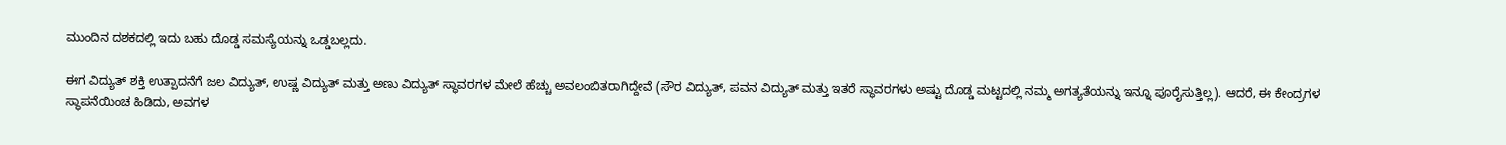ಮುಂದಿನ ದಶಕದಲ್ಲಿ ಇದು ಬಹು ದೊಡ್ಡ ಸಮಸ್ಯೆಯನ್ನು ಒಡ್ಡಬಲ್ಲದು.

ಈಗ ವಿದ್ಯುತ್ ಶಕ್ತಿ ಉತ್ಪಾದನೆಗೆ ಜಲ ವಿದ್ಯುತ್, ಉಷ್ಣ ವಿದ್ಯುತ್ ಮತ್ತು ಅಣು ವಿದ್ಯುತ್ ಸ್ಥಾವರಗಳ ಮೇಲೆ ಹೆಚ್ಚು ಅವಲಂಬಿತರಾಗಿದ್ದೇವೆ (ಸೌರ ವಿದ್ಯುತ್, ಪವನ ವಿದ್ಯುತ್ ಮತ್ತು ಇತರೆ ಸ್ಥಾವರಗಳು ಅಷ್ಟು ದೊಡ್ಡ ಮಟ್ಟದಲ್ಲಿ ನಮ್ಮ ಅಗತ್ಯತೆಯನ್ನು ಇನ್ನೂ ಪೂರೈಸುತ್ತಿಲ್ಲ). ಆದರೆ, ಈ ಕೇಂದ್ರಗಳ ಸ್ಥಾಪನೆಯಿಂಚ ಹಿಡಿದು, ಅವಗಳ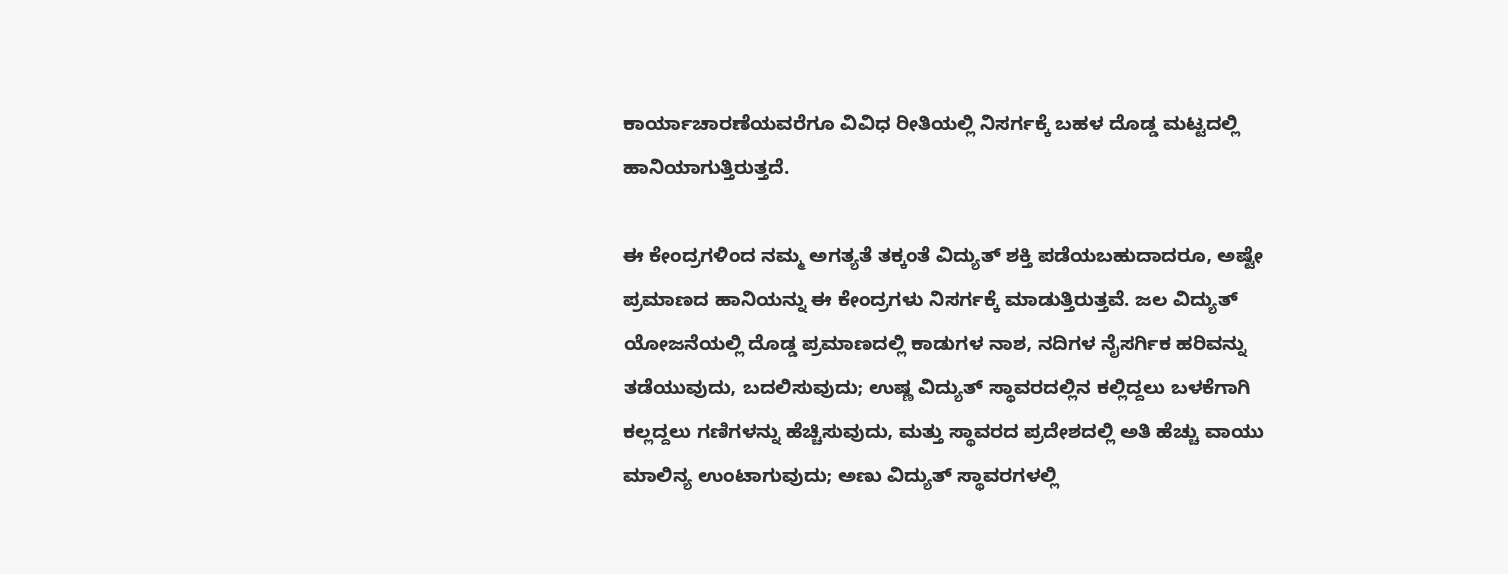ಕಾರ್ಯಾಚಾರಣೆಯವರೆಗೂ ವಿವಿಧ ರೀತಿಯಲ್ಲಿ ನಿಸರ್ಗಕ್ಕೆ ಬಹಳ ದೊಡ್ಡ ಮಟ್ಟದಲ್ಲಿ ಹಾನಿಯಾಗುತ್ತಿರುತ್ತದೆ.

ಈ ಕೇಂದ್ರಗಳಿಂದ ನಮ್ಮ ಅಗತ್ಯತೆ ತಕ್ಕಂತೆ ವಿದ್ಯುತ್ ಶಕ್ತಿ ಪಡೆಯಬಹುದಾದರೂ, ಅಷ್ಟೇ ಪ್ರಮಾಣದ ಹಾನಿಯನ್ನು ಈ ಕೇಂದ್ರಗಳು ನಿಸರ್ಗಕ್ಕೆ ಮಾಡುತ್ತಿರುತ್ತವೆ. ಜಲ ವಿದ್ಯುತ್ ಯೋಜನೆಯಲ್ಲಿ ದೊಡ್ಡ ಪ್ರಮಾಣದಲ್ಲಿ ಕಾಡುಗಳ ನಾಶ, ನದಿಗಳ ನೈಸರ್ಗಿಕ ಹರಿವನ್ನು ತಡೆಯುವುದು, ಬದಲಿಸುವುದು; ಉಷ್ಣ ವಿದ್ಯುತ್ ಸ್ಥಾವರದಲ್ಲಿನ ಕಲ್ಲಿದ್ದಲು ಬಳಕೆಗಾಗಿ ಕಲ್ಲದ್ದಲು ಗಣಿಗಳನ್ನು ಹೆಚ್ಚಿಸುವುದು, ಮತ್ತು ಸ್ಥಾವರದ ಪ್ರದೇಶದಲ್ಲಿ ಅತಿ ಹೆಚ್ಚು ವಾಯು ಮಾಲಿನ್ಯ ಉಂಟಾಗುವುದು; ಅಣು ವಿದ್ಯುತ್ ಸ್ಥಾವರಗಳಲ್ಲಿ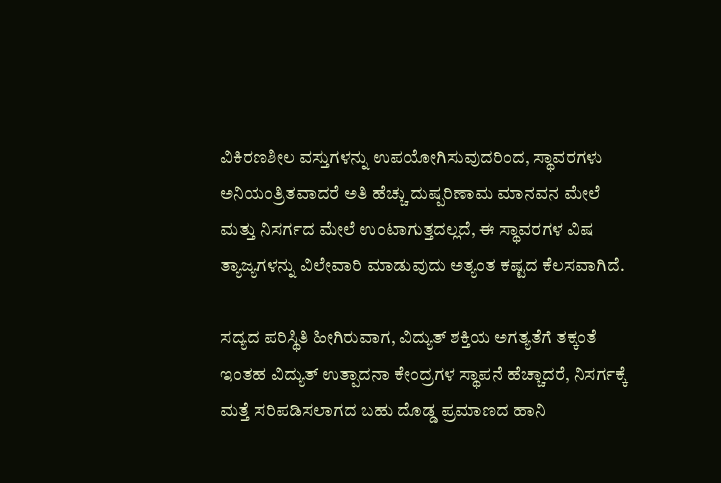ವಿಕಿರಣಶೀಲ ವಸ್ತುಗಳನ್ನು ಉಪಯೋಗಿಸುವುದರಿಂದ, ಸ್ಥಾವರಗಳು ಅನಿಯಂತ್ರಿತವಾದರೆ ಅತಿ ಹೆಚ್ಚು ದುಷ್ಪರಿಣಾಮ ಮಾನವನ ಮೇಲೆ ಮತ್ತು ನಿಸರ್ಗದ ಮೇಲೆ ಉಂಟಾಗುತ್ತದಲ್ಲದೆ, ಈ ಸ್ಥಾವರಗಳ ವಿಷ ತ್ಯಾಜ್ಯಗಳನ್ನು ವಿಲೇವಾರಿ ಮಾಡುವುದು ಅತ್ಯಂತ ಕಷ್ಟದ ಕೆಲಸವಾಗಿದೆ.

ಸದ್ಯದ ಪರಿಸ್ಥಿತಿ ಹೀಗಿರುವಾಗ, ವಿದ್ಯುತ್ ಶಕ್ತಿಯ ಅಗತ್ಯತೆಗೆ ತಕ್ಕಂತೆ ಇಂತಹ ವಿದ್ಯುತ್ ಉತ್ಪಾದನಾ ಕೇಂದ್ರಗಳ ಸ್ಥಾಪನೆ ಹೆಚ್ಚಾದರೆ, ನಿಸರ್ಗಕ್ಕೆ ಮತ್ತೆ ಸರಿಪಡಿಸಲಾಗದ ಬಹು ದೊಡ್ಡ ಪ್ರಮಾಣದ ಹಾನಿ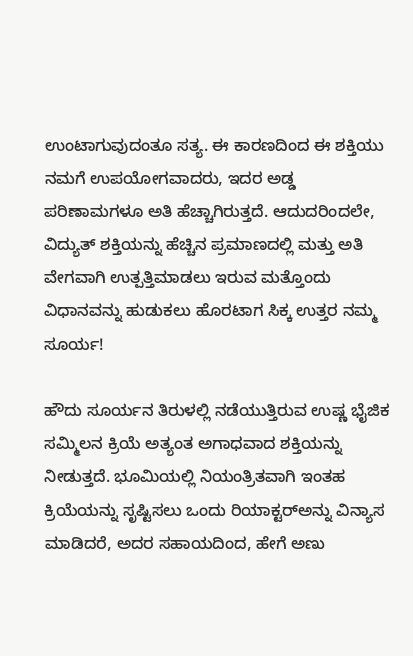ಉಂಟಾಗುವುದಂತೂ ಸತ್ಯ. ಈ ಕಾರಣದಿಂದ ಈ ಶಕ್ತಿಯು ನಮಗೆ ಉಪಯೋಗವಾದರು, ಇದರ ಅಡ್ಡ ಪರಿಣಾಮಗಳೂ ಅತಿ ಹೆಚ್ಚಾಗಿರುತ್ತದೆ. ಆದುದರಿಂದಲೇ, ವಿದ್ಯುತ್ ಶಕ್ತಿಯನ್ನು ಹೆಚ್ಚಿನ ಪ್ರಮಾಣದಲ್ಲಿ ಮತ್ತು ಅತಿ ವೇಗವಾಗಿ ಉತ್ಪತ್ತಿಮಾಡಲು ಇರುವ ಮತ್ತೊಂದು ವಿಧಾನವನ್ನು ಹುಡುಕಲು ಹೊರಟಾಗ ಸಿಕ್ಕ ಉತ್ತರ ನಮ್ಮ ಸೂರ್ಯ!

ಹೌದು ಸೂರ್ಯನ ತಿರುಳಲ್ಲಿ ನಡೆಯುತ್ತಿರುವ ಉಷ್ಣ ಭೈಜಿಕ ಸಮ್ಮಿಲನ ಕ್ರಿಯೆ ಅತ್ಯಂತ ಅಗಾಧವಾದ ಶಕ್ತಿಯನ್ನು ನೀಡುತ್ತದೆ. ಭೂಮಿಯಲ್ಲಿ ನಿಯಂತ್ರಿತವಾಗಿ ಇಂತಹ ಕ್ರಿಯೆಯನ್ನು ಸೃಷ್ಟಿಸಲು ಒಂದು ರಿಯಾಕ್ಟರ್‌ಅನ್ನು ವಿನ್ಯಾಸ ಮಾಡಿದರೆ, ಅದರ ಸಹಾಯದಿಂದ, ಹೇಗೆ ಅಣು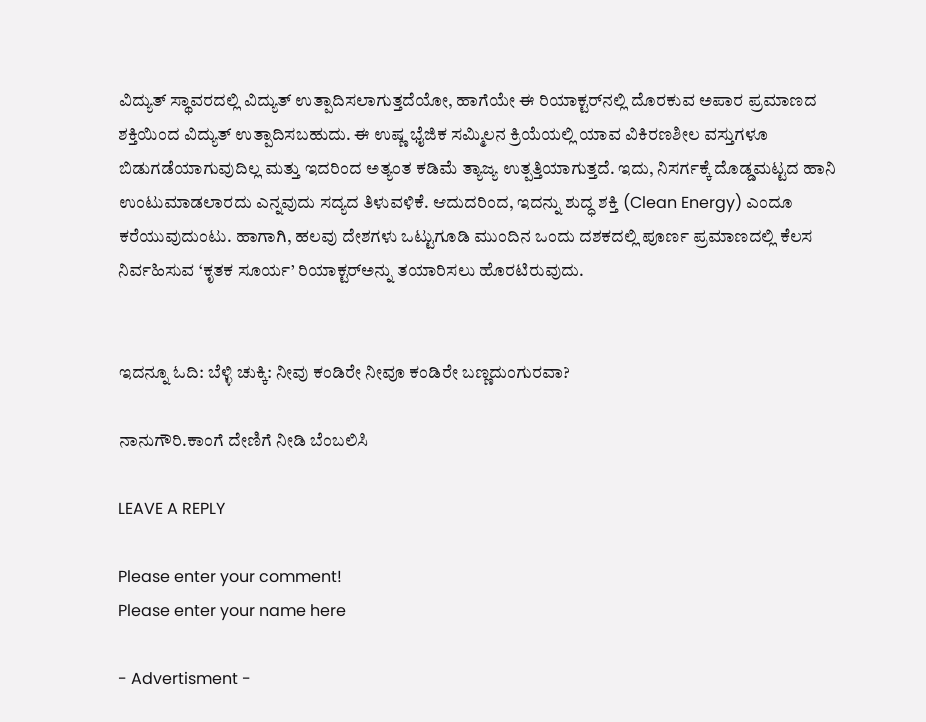ವಿದ್ಯುತ್ ಸ್ಥಾವರದಲ್ಲಿ ವಿದ್ಯುತ್ ಉತ್ಪಾದಿಸಲಾಗುತ್ತದೆಯೋ, ಹಾಗೆಯೇ ಈ ರಿಯಾಕ್ಟರ್‌ನಲ್ಲಿ ದೊರಕುವ ಅಪಾರ ಪ್ರಮಾಣದ ಶಕ್ತಿಯಿಂದ ವಿದ್ಯುತ್ ಉತ್ಪಾದಿಸಬಹುದು. ಈ ಉಷ್ಣ ಭೈಜಿಕ ಸಮ್ಮಿಲನ ಕ್ರಿಯೆಯಲ್ಲಿ ಯಾವ ವಿಕಿರಣಶೀಲ ವಸ್ತುಗಳೂ ಬಿಡುಗಡೆಯಾಗುವುದಿಲ್ಲ ಮತ್ತು ಇದರಿಂದ ಅತ್ಯಂತ ಕಡಿಮೆ ತ್ಯಾಜ್ಯ ಉತ್ಪತ್ತಿಯಾಗುತ್ತದೆ. ಇದು, ನಿಸರ್ಗಕ್ಕೆ ದೊಡ್ಡಮಟ್ಟದ ಹಾನಿ ಉಂಟುಮಾಡಲಾರದು ಎನ್ನವುದು ಸದ್ಯದ ತಿಳುವಳಿಕೆ. ಆದುದರಿಂದ, ಇದನ್ನು ಶುದ್ಧ ಶಕ್ತಿ (Clean Energy) ಎಂದೂ ಕರೆಯುವುದುಂಟು. ಹಾಗಾಗಿ, ಹಲವು ದೇಶಗಳು ಒಟ್ಟುಗೂಡಿ ಮುಂದಿನ ಒಂದು ದಶಕದಲ್ಲಿ ಪೂರ್ಣ ಪ್ರಮಾಣದಲ್ಲಿ ಕೆಲಸ ನಿರ್ವಹಿಸುವ ‘ಕೃತಕ ಸೂರ್ಯ’ ರಿಯಾಕ್ಟರ್‌ಅನ್ನು ತಯಾರಿಸಲು ಹೊರಟಿರುವುದು.


ಇದನ್ನೂ ಓದಿ: ಬೆಳ್ಳಿ ಚುಕ್ಕಿ: ನೀವು ಕಂಡಿರೇ ನೀವೂ ಕಂಡಿರೇ ಬಣ್ಣದುಂಗುರವಾ?

ನಾನುಗೌರಿ.ಕಾಂಗೆ ದೇಣಿಗೆ ನೀಡಿ ಬೆಂಬಲಿಸಿ

LEAVE A REPLY

Please enter your comment!
Please enter your name here

- Advertisment -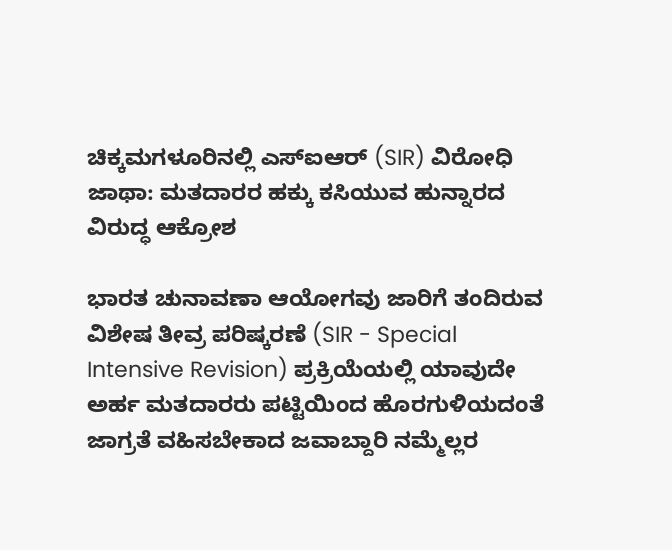ಚಿಕ್ಕಮಗಳೂರಿನಲ್ಲಿ ಎಸ್‌ಐಆರ್ (SIR) ವಿರೋಧಿ ಜಾಥಾ: ಮತದಾರರ ಹಕ್ಕು ಕಸಿಯುವ ಹುನ್ನಾರದ ವಿರುದ್ಧ ಆಕ್ರೋಶ

ಭಾರತ ಚುನಾವಣಾ ಆಯೋಗವು ಜಾರಿಗೆ ತಂದಿರುವ ವಿಶೇಷ ತೀವ್ರ ಪರಿಷ್ಕರಣೆ (SIR - Special Intensive Revision) ಪ್ರಕ್ರಿಯೆಯಲ್ಲಿ ಯಾವುದೇ ಅರ್ಹ ಮತದಾರರು ಪಟ್ಟಿಯಿಂದ ಹೊರಗುಳಿಯದಂತೆ ಜಾಗ್ರತೆ ವಹಿಸಬೇಕಾದ ಜವಾಬ್ದಾರಿ ನಮ್ಮೆಲ್ಲರ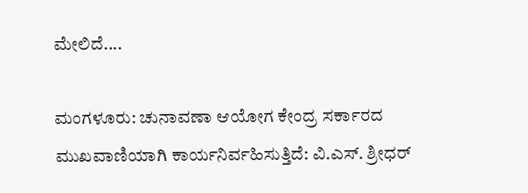ಮೇಲಿದೆ....

ಮಂಗಳೂರು: ಚುನಾವಣಾ ಆಯೋಗ ಕೇಂದ್ರ ಸರ್ಕಾರದ ಮುಖವಾಣಿಯಾಗಿ ಕಾರ್ಯನಿರ್ವಹಿಸುತ್ತಿದೆ: ವಿ.ಎಸ್. ಶ್ರೀಧರ್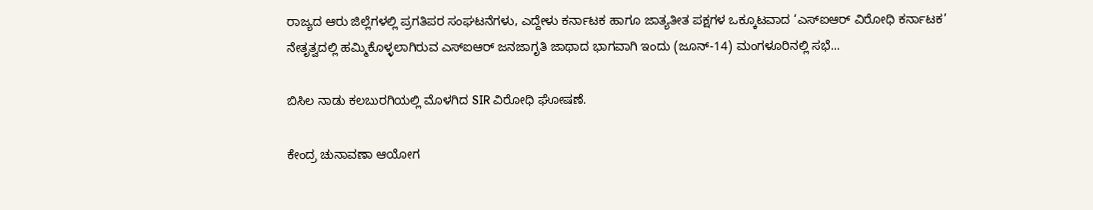ರಾಜ್ಯದ ಆರು ಜಿಲ್ಲೆಗಳಲ್ಲಿ ಪ್ರಗತಿಪರ ಸಂಘಟನೆಗಳು, ಎದ್ದೇಳು ಕರ್ನಾಟಕ ಹಾಗೂ ಜಾತ್ಯತೀತ ಪಕ್ಷಗಳ ಒಕ್ಕೂಟವಾದ ‘ಎಸ್‌ಐಆರ್ ವಿರೋಧಿ ಕರ್ನಾಟಕ’ ನೇತೃತ್ವದಲ್ಲಿ ಹಮ್ಮಿಕೊಳ್ಳಲಾಗಿರುವ ಎಸ್‌ಐಆರ್ ಜನಜಾಗೃತಿ ಜಾಥಾದ ಭಾಗವಾಗಿ ಇಂದು (ಜೂನ್-14) ಮಂಗಳೂರಿನಲ್ಲಿ ಸಭೆ...

ಬಿಸಿಲ ನಾಡು ಕಲಬುರಗಿಯಲ್ಲಿ ಮೊಳಗಿದ SIR ವಿರೋಧಿ ಘೋಷಣೆ.

ಕೇಂದ್ರ ಚುನಾವಣಾ ಆಯೋಗ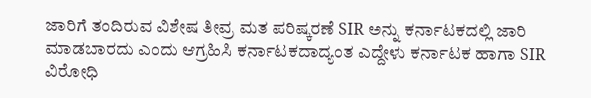ಜಾರಿಗೆ ತಂದಿರುವ ವಿಶೇಷ ತೀವ್ರ ಮತ ಪರಿಷ್ಕರಣೆ SIR ಅನ್ನು ಕರ್ನಾಟಕದಲ್ಲಿ ಜಾರಿ ಮಾಡಬಾರದು ಎಂದು ಆಗ್ರಹಿಸಿ ಕರ್ನಾಟಕದಾದ್ಯಂತ ಎದ್ದೇಳು ಕರ್ನಾಟಕ ಹಾಗಾ SIR ವಿರೋಧಿ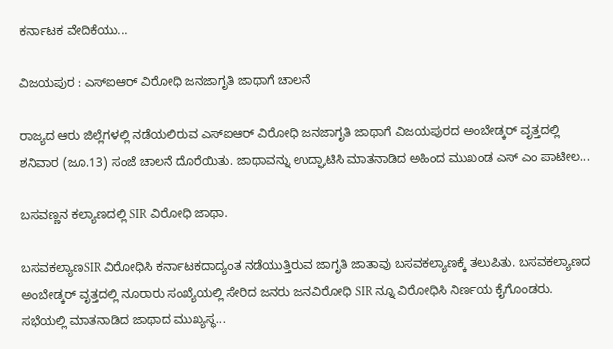ಕರ್ನಾಟಕ ವೇದಿಕೆಯು...

ವಿಜಯಪುರ : ಎಸ್‌ಐಆರ್ ವಿರೋಧಿ ಜನಜಾಗೃತಿ ಜಾಥಾಗೆ ಚಾಲನೆ

ರಾಜ್ಯದ ಆರು ಜಿಲ್ಲೆಗಳಲ್ಲಿ ನಡೆಯಲಿರುವ ಎಸ್‌ಐಆರ್‌ ವಿರೋಧಿ ಜನಜಾಗೃತಿ ಜಾಥಾಗೆ ವಿಜಯಪುರದ ಅಂಬೇಡ್ಕರ್ ವೃತ್ತದಲ್ಲಿ ಶನಿವಾರ (ಜೂ.13) ಸಂಜೆ ಚಾಲನೆ ದೊರೆಯಿತು. ಜಾಥಾವನ್ನು ಉದ್ಘಾಟಿಸಿ ಮಾತನಾಡಿದ ಅಹಿಂದ ಮುಖಂಡ ಎಸ್ ಎಂ ಪಾಟೀಲ...

ಬಸವಣ್ಣನ ಕಲ್ಯಾಣದಲ್ಲಿ SIR ವಿರೋಧಿ ಜಾಥಾ.

ಬಸವಕಲ್ಯಾಣSIR ವಿರೋಧಿಸಿ ಕರ್ನಾಟಕದಾದ್ಯಂತ ನಡೆಯುತ್ತಿರುವ ಜಾಗೃತಿ ಜಾತಾವು ಬಸವಕಲ್ಯಾಣಕ್ಕೆ ತಲುಪಿತು. ಬಸವಕಲ್ಯಾಣದ ಅಂಬೇಡ್ಕರ್ ವೃತ್ತದಲ್ಲಿ ನೂರಾರು ಸಂಖ್ಯೆಯಲ್ಲಿ ಸೇರಿದ ಜನರು ಜನವಿರೋಧಿ SIR ನ್ನೂ ವಿರೋಧಿಸಿ ನಿರ್ಣಯ ಕೈಗೊಂಡರು. ಸಭೆಯಲ್ಲಿ ಮಾತನಾಡಿದ ಜಾಥಾದ ಮುಖ್ಯಸ್ಥ...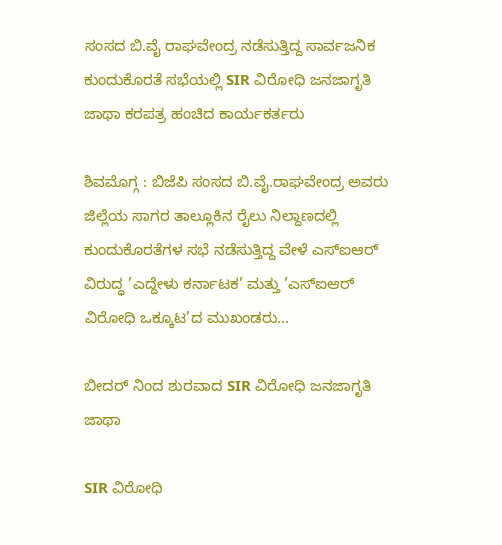ಸಂಸದ ಬಿ.ವೈ ರಾಘವೇಂದ್ರ ನಡೆಸುತ್ತಿದ್ದ ಸಾರ್ವಜನಿಕ ಕುಂದುಕೊರತೆ ಸಭೆಯಲ್ಲಿ SIR ವಿರೋಧಿ ಜನಜಾಗೃತಿ ಜಾಥಾ ಕರಪತ್ರ ಹಂಚಿದ ಕಾರ್ಯಕರ್ತರು

ಶಿವಮೊಗ್ಗ : ಬಿಜೆಪಿ ಸಂಸದ ಬಿ.ವೈ.ರಾಘವೇಂದ್ರ ಅವರು ಜಿಲ್ಲೆಯ ಸಾಗರ ತಾಲ್ಲೂಕಿನ ರೈಲು ನಿಲ್ದಾಣದಲ್ಲಿ ಕುಂದುಕೊರತೆಗಳ ಸಭೆ ನಡೆಸುತ್ತಿದ್ದ ವೇಳೆ ಎಸ್‌ಐಆರ್ ವಿರುದ್ಧ ’ಎದ್ದೇಳು ಕರ್ನಾಟಕ’ ಮತ್ತು ’ಎಸ್‌ಐಆರ್ ವಿರೋಧಿ ಒಕ್ಕೂಟ’ದ ಮುಖಂಡರು...

ಬೀದರ್‌ ನಿಂದ ಶುರವಾದ SIR ವಿರೋಧಿ ಜನಜಾಗೃತಿ ಜಾಥಾ

SIR ವಿರೋಧಿ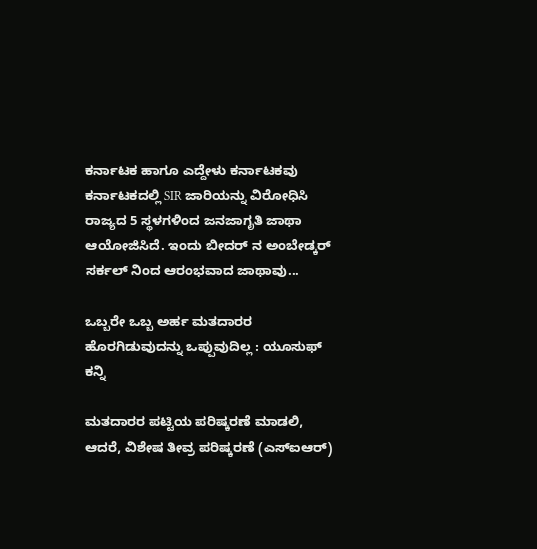ಕರ್ನಾಟಕ ಹಾಗೂ ಎದ್ದೇಳು ಕರ್ನಾಟಕವು ಕರ್ನಾಟಕದಲ್ಲಿ SIR ಜಾರಿಯನ್ನು ವಿರೋಧಿಸಿ ರಾಜ್ಯದ 5 ಸ್ಥಳಗಳಿಂದ ಜನಜಾಗೃತಿ ಜಾಥಾ ಆಯೋಜಿಸಿದೆ. ಇಂದು ಬೀದರ್‌ ನ ಅಂಬೇಡ್ಕರ್‌ ಸರ್ಕಲ್‌ ನಿಂದ ಆರಂಭವಾದ ಜಾಥಾವು...

ಒಬ್ಬರೇ ಒಬ್ಬ ಅರ್ಹ ಮತದಾರರ ಹೊರಗಿಡುವುದನ್ನು ಒಪ್ಪುವುದಿಲ್ಲ : ಯೂಸುಫ್ ಕನ್ನಿ

ಮತದಾರರ ಪಟ್ಟಿಯ ಪರಿಷ್ಕರಣೆ ಮಾಡಲಿ, ಆದರೆ, ವಿಶೇಷ ತೀವ್ರ ಪರಿಷ್ಕರಣೆ (ಎಸ್‌ಐಆರ್)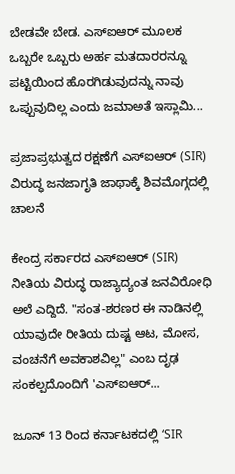ಬೇಡವೇ ಬೇಡ. ಎಸ್‌ಐಆರ್‌ ಮೂಲಕ ಒಬ್ಬರೇ ಒಬ್ಬರು ಅರ್ಹ ಮತದಾರರನ್ನೂ ಪಟ್ಟಿಯಿಂದ ಹೊರಗಿಡುವುದನ್ನು ನಾವು ಒಪ್ಪುವುದಿಲ್ಲ ಎಂದು ಜಮಾಅತೆ ಇಸ್ಲಾಮಿ...

ಪ್ರಜಾಪ್ರಭುತ್ವದ ರಕ್ಷಣೆಗೆ ಎಸ್‌ಐಆರ್ (SIR) ವಿರುದ್ಧ ಜನಜಾಗೃತಿ ಜಾಥಾಕ್ಕೆ ಶಿವಮೊಗ್ಗದಲ್ಲಿ ಚಾಲನೆ

ಕೇಂದ್ರ ಸರ್ಕಾರದ ಎಸ್‌ಐಆರ್ (SIR) ನೀತಿಯ ವಿರುದ್ಧ ರಾಜ್ಯಾದ್ಯಂತ ಜನವಿರೋಧಿ ಅಲೆ ಎದ್ದಿದೆ. "ಸಂತ-ಶರಣರ ಈ ನಾಡಿನಲ್ಲಿ ಯಾವುದೇ ರೀತಿಯ ದುಷ್ಟ ಆಟ, ಮೋಸ, ವಂಚನೆಗೆ ಅವಕಾಶವಿಲ್ಲ" ಎಂಬ ದೃಢ ಸಂಕಲ್ಪದೊಂದಿಗೆ 'ಎಸ್‌ಐಆರ್...

ಜೂನ್ 13 ರಿಂದ ಕರ್ನಾಟಕದಲ್ಲಿ ‘SIR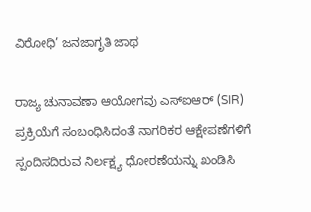ವಿರೋಧಿ’ ಜನಜಾಗೃತಿ ಜಾಥ

ರಾಜ್ಯ ಚುನಾವಣಾ ಆಯೋಗವು ಎಸ್‌ಐಆರ್ (SIR) ಪ್ರಕ್ರಿಯೆಗೆ ಸಂಬಂಧಿಸಿದಂತೆ ನಾಗರಿಕರ ಆಕ್ಷೇಪಣೆಗಳಿಗೆ ಸ್ಪಂದಿಸದಿರುವ ನಿರ್ಲಕ್ಷ್ಯ ಧೋರಣೆಯನ್ನು ಖಂಡಿಸಿ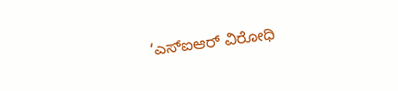‘ಎಸ್‌ಐಆರ್ ವಿರೋಧಿ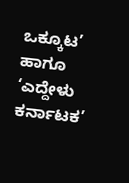ಒಕ್ಕೂಟ’ ಹಾಗೂ ‘ಎದ್ದೇಳು ಕರ್ನಾಟಕ’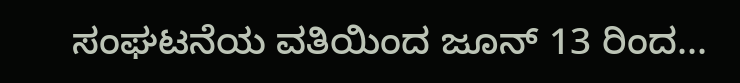ಸಂಘಟನೆಯ ವತಿಯಿಂದ ಜೂನ್ 13 ರಿಂದ...